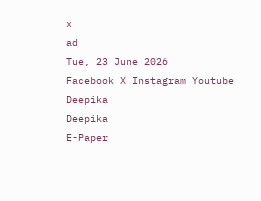x
ad
Tue, 23 June 2026
Facebook X Instagram Youtube
Deepika
Deepika
E-Paper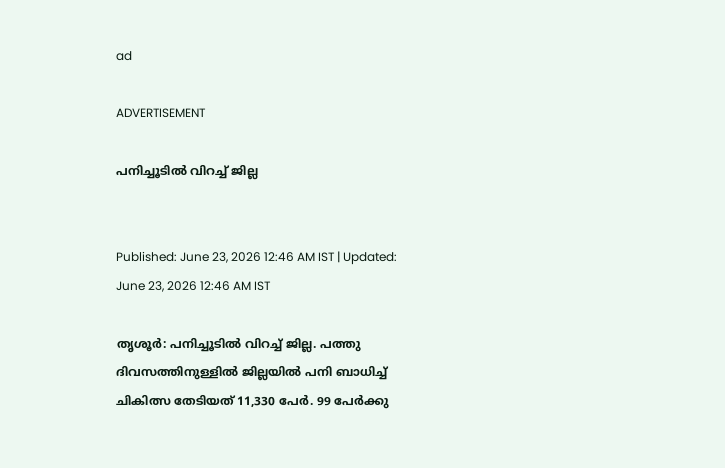ad

ADVERTISEMENT

പനിച്ചൂടിൽ വിറച്ച് ജില്ല


Published: June 23, 2026 12:46 AM IST | Updated: June 23, 2026 12:46 AM IST

തൃശൂർ: പനിച്ചൂടിൽ വിറച്ച് ജില്ല. പത്തു ദിവസത്തിനുള്ളിൽ ജില്ലയിൽ പനി ബാധിച്ച് ചികിത്സ തേടിയത് 11,330 പേർ. 99 പേർക്കു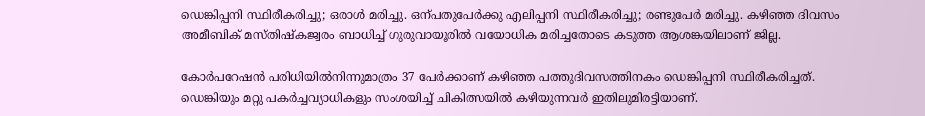ഡെങ്കിപ്പനി സ്ഥിരീകരിച്ചു; ഒരാൾ മരിച്ചു. ഒന്പതുപേർക്കു എലിപ്പനി സ്ഥിരീകരിച്ചു; രണ്ടുപേർ മരിച്ചു. കഴിഞ്ഞ ദിവസം അമീബിക് മസ്തിഷ്കജ്വരം ബാധിച്ച് ഗുരുവായൂരിൽ വയോധിക മരിച്ചതോടെ കടുത്ത ആശങ്കയിലാണ് ജില്ല.

കോർപറേഷൻ പരിധിയിൽനിന്നുമാത്രം 37 പേർക്കാണ് കഴിഞ്ഞ പത്തുദിവസത്തിനകം ഡെങ്കിപ്പനി സ്ഥിരീകരിച്ചത്. ഡെങ്കിയും മറ്റു പകർച്ചവ്യാധികളും സംശയിച്ച് ചികിത്സയിൽ കഴിയുന്നവർ ഇതിലുമിരട്ടിയാണ്.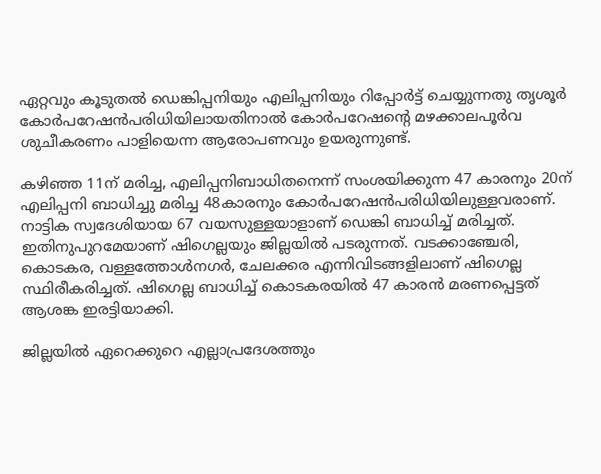ഏറ്റവും കൂടുതൽ ഡെങ്കിപ്പനിയും എലിപ്പനിയും റിപ്പോർട്ട് ചെയ്യുന്നതു തൃശൂർ കോർപറേഷൻപരിധിയിലായതിനാൽ കോർപറേഷന്‍റെ മഴക്കാലപൂർവ ശുചീകരണം പാളിയെന്ന ആരോപണവും ഉയരുന്നുണ്ട്.

കഴിഞ്ഞ 11ന് മരിച്ച, എലിപ്പനിബാധിതനെന്ന് സംശയിക്കുന്ന 47 കാരനും 20ന് എലിപ്പനി ബാധിച്ചു മരിച്ച 48കാരനും കോർപറേഷൻപരിധിയിലുള്ളവരാണ്. നാട്ടിക സ്വദേശിയായ 67 വയസുള്ളയാളാണ് ഡെങ്കി ബാധിച്ച് മരിച്ചത്. ഇതിനുപുറമേയാണ് ഷിഗെല്ലയും ജില്ലയിൽ പടരുന്നത്. വടക്കാഞ്ചേരി, കൊടകര, വള്ളത്തോൾനഗർ, ചേലക്കര എന്നിവിടങ്ങളിലാണ് ഷിഗെല്ല സ്ഥിരീകരിച്ചത്. ഷിഗെല്ല ബാധിച്ച് കൊടകരയിൽ 47 കാരൻ മരണപ്പെട്ടത് ആശങ്ക ഇരട്ടിയാക്കി.

ജില്ലയിൽ ഏറെക്കുറെ എല്ലാപ്രദേശത്തും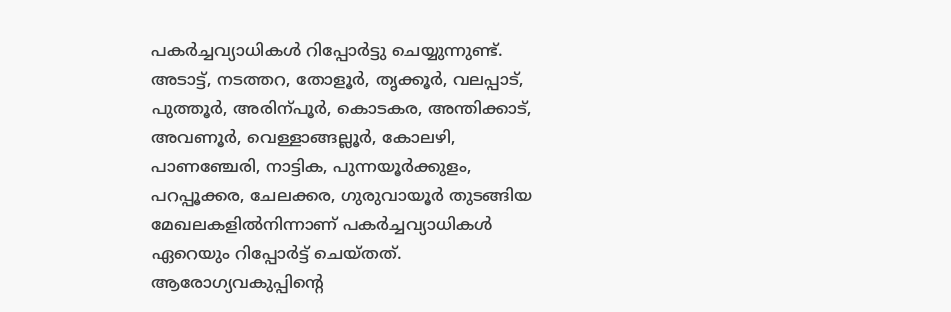പകർച്ചവ്യാധികൾ റിപ്പോർട്ടു ചെയ്യുന്നുണ്ട്. അടാട്ട്, നടത്തറ, തോളൂർ, തൃക്കൂർ, വലപ്പാട്, പുത്തൂർ, അരിന്പൂർ, കൊടകര, അന്തിക്കാട്, അവണൂർ, വെള്ളാങ്ങല്ലൂർ, കോലഴി, പാണഞ്ചേരി, നാട്ടിക, പുന്നയൂർക്കുളം, പറപ്പൂക്കര, ചേലക്കര, ഗുരുവായൂർ തുടങ്ങിയ മേഖലകളിൽനിന്നാണ് പകർച്ചവ്യാധികൾ ഏറെയും റിപ്പോർട്ട് ചെയ്തത്. ആരോഗ്യവകുപ്പിന്‍റെ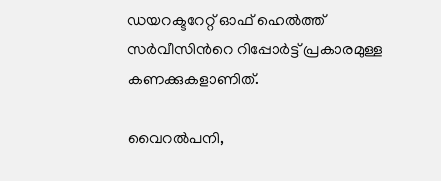ഡയറക്ടറേറ്റ് ഓഫ് ഹെൽത്ത് സർവീസിന്‍റെ റിപ്പോർട്ട് പ്രകാരമുള്ള കണക്കുകളാണിത്.

വൈറൽപനി,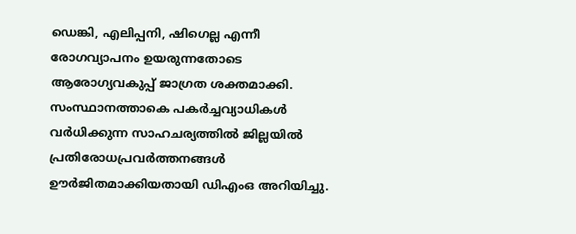ഡെങ്കി, എലിപ്പനി, ഷിഗെല്ല എന്നീ രോഗവ്യാപനം ഉയരുന്നതോടെ ആരോഗ്യവകുപ്പ് ജാഗ്രത ശക്തമാക്കി. സംസ്ഥാനത്താകെ പകർച്ചവ്യാധികൾ വർധിക്കുന്ന സാഹചര്യത്തിൽ ജില്ലയിൽ പ്രതിരോധപ്രവർത്തനങ്ങൾ ഊർജിതമാക്കിയതായി ഡിഎംഒ അറിയിച്ചു.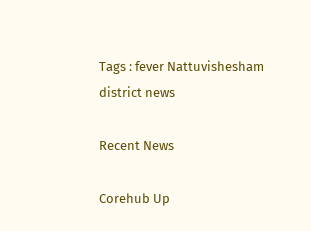Tags : fever Nattuvishesham district news

Recent News

Corehub Up